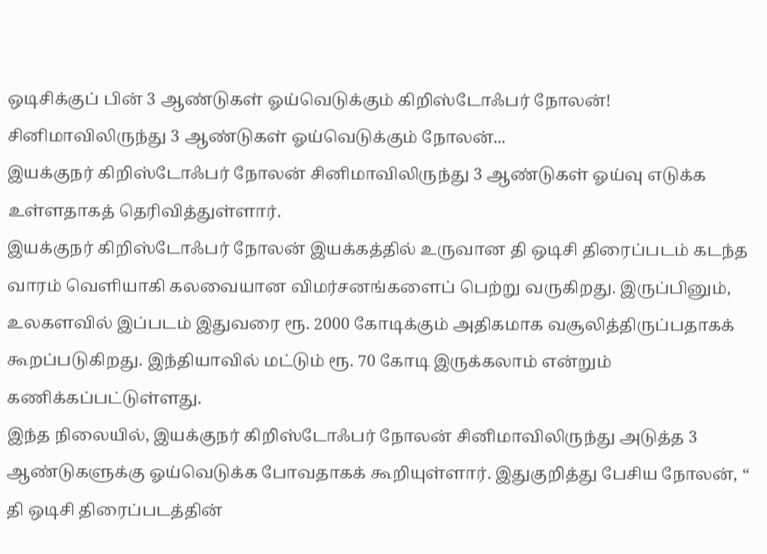ஒடிசிக்குப் பின் 3 ஆண்டுகள் ஓய்வெடுக்கும் கிறிஸ்டோஃபர் நோலன்!
சினிமாவிலிருந்து 3 ஆண்டுகள் ஓய்வெடுக்கும் நோலன்...
இயக்குநர் கிறிஸ்டோஃபர் நோலன் சினிமாவிலிருந்து 3 ஆண்டுகள் ஓய்வு எடுக்க உள்ளதாகத் தெரிவித்துள்ளார்.
இயக்குநர் கிறிஸ்டோஃபர் நோலன் இயக்கத்தில் உருவான தி ஒடிசி திரைப்படம் கடந்த வாரம் வெளியாகி கலவையான விமர்சனங்களைப் பெற்று வருகிறது. இருப்பினும், உலகளவில் இப்படம் இதுவரை ரூ. 2000 கோடிக்கும் அதிகமாக வசூலித்திருப்பதாகக் கூறப்படுகிறது. இந்தியாவில் மட்டும் ரூ. 70 கோடி இருக்கலாம் என்றும் கணிக்கப்பட்டுள்ளது.
இந்த நிலையில், இயக்குநர் கிறிஸ்டோஃபர் நோலன் சினிமாவிலிருந்து அடுத்த 3 ஆண்டுகளுக்கு ஓய்வெடுக்க போவதாகக் கூறியுள்ளார். இதுகுறித்து பேசிய நோலன், “ தி ஒடிசி திரைப்படத்தின்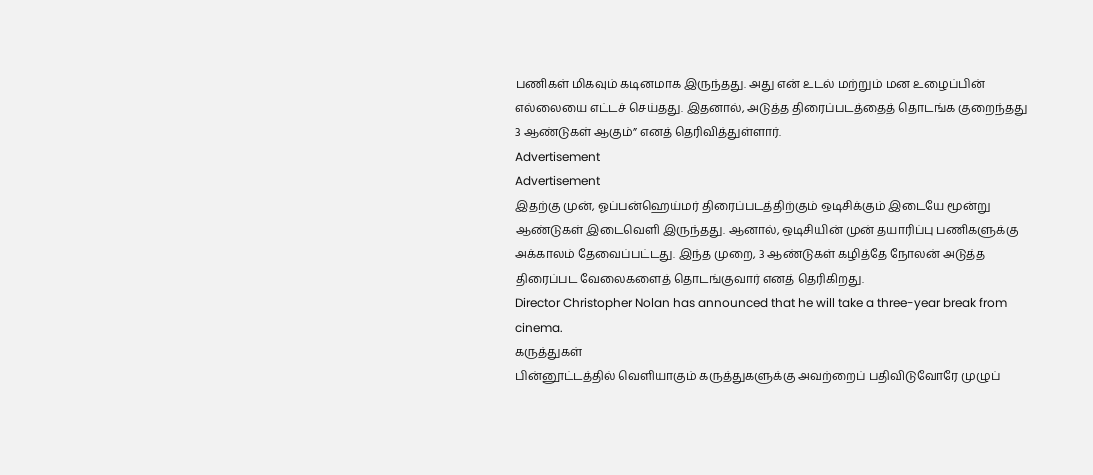பணிகள் மிகவும் கடினமாக இருந்தது. அது என் உடல் மற்றும் மன உழைப்பின் எல்லையை எட்டச் செய்தது. இதனால், அடுத்த திரைப்படத்தைத் தொடங்க குறைந்தது 3 ஆண்டுகள் ஆகும்” எனத் தெரிவித்துள்ளார்.
Advertisement
Advertisement
இதற்கு முன், ஓப்பன்ஹெய்மர் திரைப்படத்திற்கும் ஒடிசிக்கும் இடையே மூன்று ஆண்டுகள் இடைவெளி இருந்தது. ஆனால், ஒடிசியின் முன் தயாரிப்பு பணிகளுக்கு அக்காலம் தேவைப்பட்டது. இந்த முறை, 3 ஆண்டுகள் கழித்தே நோலன் அடுத்த திரைப்பட வேலைகளைத் தொடங்குவார் எனத் தெரிகிறது.
Director Christopher Nolan has announced that he will take a three-year break from cinema.
கருத்துகள்
பின்னூட்டத்தில் வெளியாகும் கருத்துகளுக்கு அவற்றைப் பதிவிடுவோரே முழுப்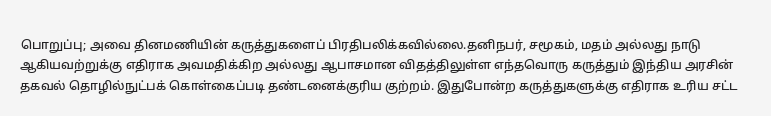பொறுப்பு; அவை தினமணியின் கருத்துகளைப் பிரதிபலிக்கவில்லை.தனிநபர், சமூகம், மதம் அல்லது நாடு ஆகியவற்றுக்கு எதிராக அவமதிக்கிற அல்லது ஆபாசமான விதத்திலுள்ள எந்தவொரு கருத்தும் இந்திய அரசின் தகவல் தொழில்நுட்பக் கொள்கைப்படி தண்டனைக்குரிய குற்றம். இதுபோன்ற கருத்துகளுக்கு எதிராக உரிய சட்ட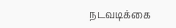நடவடிக்கை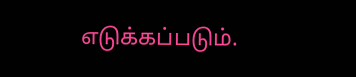எடுக்கப்படும்.